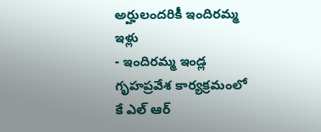అర్హులందరికీ ఇందిరమ్మ ఇళ్లు
- ఇందిరమ్మ ఇండ్ల గృహప్రవేశ కార్యక్రమంలో కే ఎల్ ఆర్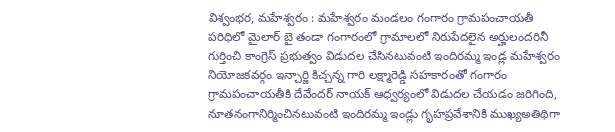విశ్వంభర, మహేశ్వరం : మహేశ్వరం మండలం గంగారం గ్రామపంచాయతీ పరిధిలో మైలార్ బై తండా గంగారంలో గ్రామాలలో నిరుపేదలైన అర్హులందరినీ గుర్తించి కాంగ్రెస్ ప్రభుత్వం విడుదల చేసినటువంటి ఇందిరమ్మ ఇండ్ల మహేశ్వరం నియోజకవర్గం ఇన్చార్జి కిచ్చన్న గారి లక్ష్మారెడ్డి సహకారంతో గంగారం గ్రామపంచాయతీకి దేవేందర్ నాయక్ ఆధ్వర్యంలో విడుదల చేయడం జరిగింది, నూతనంగానిర్మించినటువంటి ఇందిరమ్మ ఇండ్లు గృహప్రవేశానికి ముఖ్యఅతిథిగా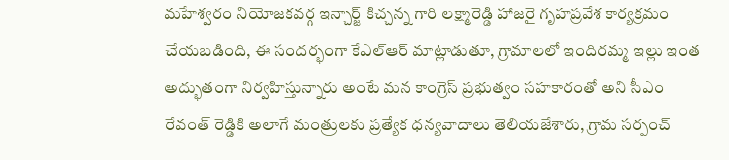మహేశ్వరం నియోజకవర్గ ఇన్చార్జ్ కిచ్చన్న గారి లక్ష్మారెడ్డి హాజరై గృహప్రవేశ కార్యక్రమం చేయబడింది, ఈ సందర్భంగా కేఎల్ఆర్ మాట్లాడుతూ, గ్రామాలలో ఇందిరమ్మ ఇల్లు ఇంత అద్భుతంగా నిర్వహిస్తున్నారు అంటే మన కాంగ్రెస్ ప్రభుత్వం సహకారంతో అని సీఎం రేవంత్ రెడ్డికి అలాగే మంత్రులకు ప్రత్యేక ధన్యవాదాలు తెలియజేశారు, గ్రామ సర్పంచ్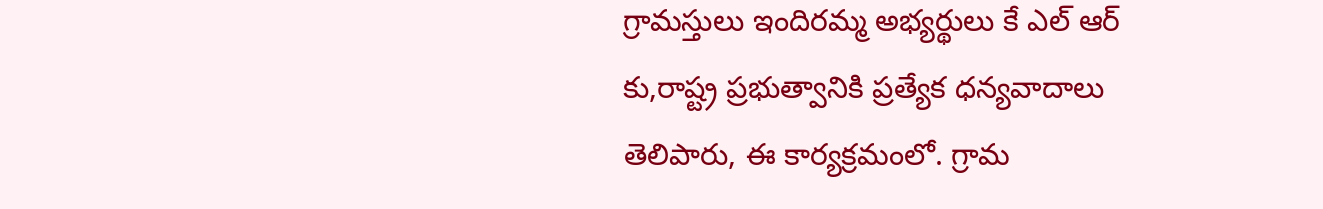గ్రామస్తులు ఇందిరమ్మ అభ్యర్థులు కే ఎల్ ఆర్ కు,రాష్ట్ర ప్రభుత్వానికి ప్రత్యేక ధన్యవాదాలు తెలిపారు, ఈ కార్యక్రమంలో. గ్రామ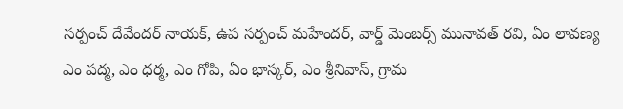సర్పంచ్ దేవేందర్ నాయక్, ఉప సర్పంచ్ మహేందర్, వార్డ్ మెంబర్స్ మునావత్ రవి, ఏం లావణ్య ఎం పద్మ, ఎం ధర్మ, ఎం గోపి, ఏం భాస్కర్, ఎం శ్రీనివాస్, గ్రామ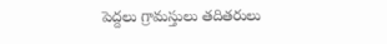పెద్దలు గ్రామస్తులు తదితరులు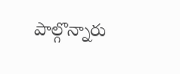పాల్గొన్నారు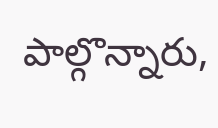పాల్గొన్నారు,